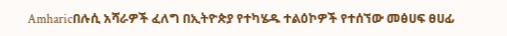Amharicበሉሲ አሻራዎች ፈለግ በኢትዮጵያ የተካሄዱ ተልዕኮዎች የተሰኘው መፅሀፍ ፀሀፊ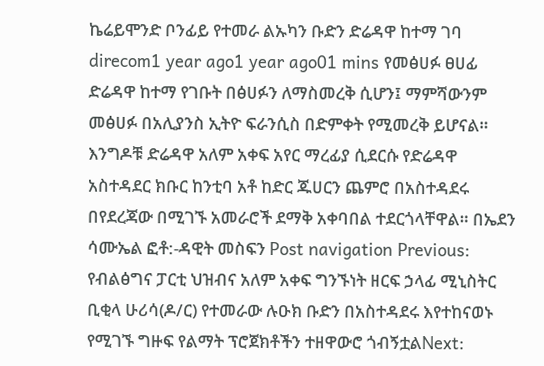ኬሬይሞንድ ቦንፊይ የተመራ ልኡካን ቡድን ድሬዳዋ ከተማ ገባ direcom1 year ago1 year ago01 mins የመፅሀፉ ፀሀፊ ድሬዳዋ ከተማ የገቡት በፅሀፉን ለማስመረቅ ሲሆን፤ ማምሻውንም መፅሀፉ በአሊያንስ ኢትዮ ፍራንሲስ በድምቀት የሚመረቅ ይሆናል። እንግዶቹ ድሬዳዋ አለም አቀፍ አየር ማረፊያ ሲደርሱ የድሬዳዋ አስተዳደር ክቡር ከንቲባ አቶ ከድር ጁሀርን ጨምሮ በአስተዳደሩ በየደረጃው በሚገኙ አመራሮች ደማቅ አቀባበል ተደርጎላቸዋል። በኤደን ሳሙኤል ፎቶ:-ዳዊት መስፍን Post navigation Previous: የብልፅግና ፓርቲ ህዝብና አለም አቀፍ ግንኙነት ዘርፍ ኃላፊ ሚኒስትር ቢቂላ ሁሪሳ(ዶ/ር) የተመራው ሉዑክ ቡድን በአስተዳደሩ እየተከናወኑ የሚገኙ ግዙፍ የልማት ፕሮጀክቶችን ተዘዋውሮ ጎብኝቷልNext: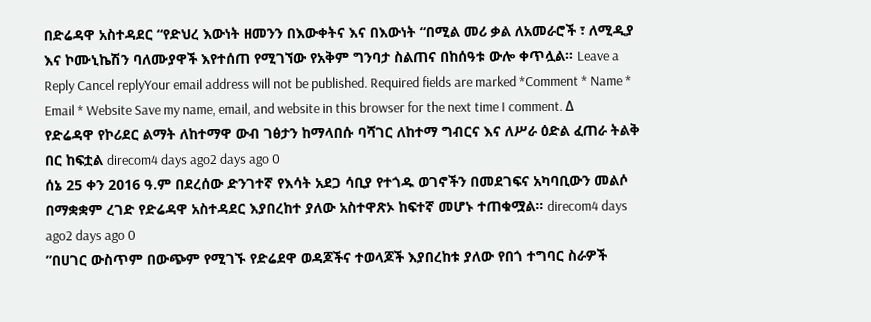በድሬዳዋ አስተዳደር “የድህረ እውነት ዘመንን በእውቀትና እና በእውነት “በሚል መሪ ቃል ለአመራሮች ፣ ለሚዲያ እና ኮሙኒኬሽን ባለሙያዋች እየተሰጠ የሚገኘው የአቅም ግንባታ ስልጠና በከሰዓቱ ውሎ ቀጥሏል። Leave a Reply Cancel replyYour email address will not be published. Required fields are marked *Comment * Name * Email * Website Save my name, email, and website in this browser for the next time I comment. Δ
የድሬዳዋ የኮሪደር ልማት ለከተማዋ ውብ ገፅታን ከማላበሱ ባሻገር ለከተማ ግብርና እና ለሥራ ዕድል ፈጠራ ትልቅ በር ከፍቷል direcom4 days ago2 days ago 0
ሰኔ 25 ቀን 2016 ዓ.ም በደረሰው ድንገተኛ የእሳት አደጋ ሳቢያ የተጎዱ ወገኖችን በመደገፍና አካባቢውን መልሶ በማቋቋም ረገድ የድሬዳዋ አስተዳደር እያበረከተ ያለው አስተዋጽኦ ከፍተኛ መሆኑ ተጠቁሟል። direcom4 days ago2 days ago 0
”በሀገር ውስጥም በውጭም የሚገኙ የድሬደዋ ወዳጆችና ተወላጆች እያበረከቱ ያለው የበጎ ተግባር ስራዎች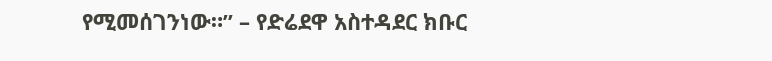የሚመሰገንነው።” – የድሬደዋ አስተዳደር ክቡር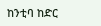ከንቲባ ከድር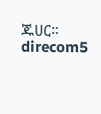ጁሀር። direcom5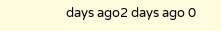days ago2 days ago 0